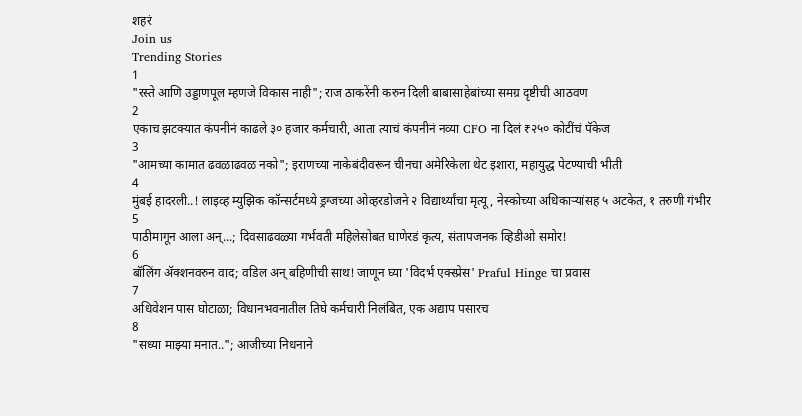शहरं
Join us
Trending Stories
1
"रस्ते आणि उड्डाणपूल म्हणजे विकास नाही"; राज ठाकरेंनी करुन दिली बाबासाहेबांच्या समग्र दृष्टीची आठवण
2
एकाच झटक्यात कंपनीनं काढले ३० हजार कर्मचारी, आता त्याचं कंपनीनं नव्या CFO ना दिलं ₹२५० कोटींचं पॅकेज
3
"आमच्या कामात ढवळाढवळ नको"; इराणच्या नाकेबंदीवरून चीनचा अमेरिकेला थेट इशारा, महायुद्ध पेटण्याची भीती
4
मुंबई हादरली..! लाइव्ह म्युझिक कॉन्सर्टमध्ये ड्रग्जच्या ओव्हरडोजने २ विद्यार्थ्यांचा मृत्यू, नेस्कोच्या अधिकाऱ्यांसह ५ अटकेत, १ तरुणी गंभीर
5
पाठीमागून आला अन्...; दिवसाढवळ्या गर्भवती महिलेसोबत घाणेरडं कृत्य, संतापजनक व्हिडीओ समोर!
6
बॉलिंग ॲक्शनवरुन वाद; वडिल अन् बहिणीची साथ! जाणून घ्या 'विदर्भ एक्स्प्रेस' Praful Hinge चा प्रवास
7
अधिवेशन पास घोटाळा; विधानभवनातील तिघे कर्मचारी निलंबित, एक अद्याप पसारच
8
"सध्या माझ्या मनात.."; आजीच्या निधनाने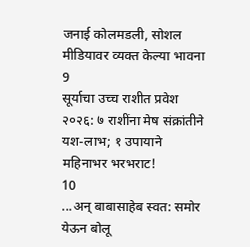जनाई कोलमडली, सोशल मीडियावर व्यक्त केल्या भावना
9
सूर्याचा उच्च राशीत प्रवेश २०२६: ७ राशींना मेष संक्रांतीने यश-लाभ; १ उपायाने महिनाभर भरभराट!
10
...अन् बाबासाहेब स्वत: समोर येऊन बोलू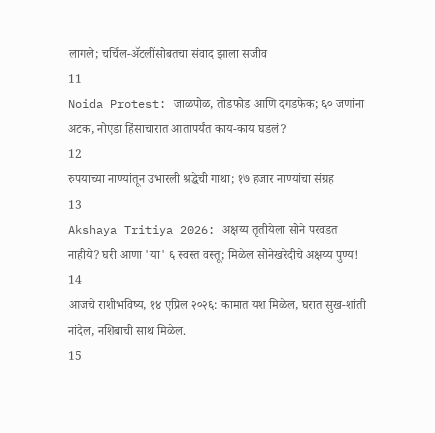लागले; चर्चिल-ॲटलींसोबतचा संवाद झाला सजीव
11
Noida Protest: जाळपोळ, तोडफोड आणि दगडफेक; ६० जणांना अटक, नोएडा हिंसाचारात आतापर्यंत काय-काय घडलं?
12
रुपयाच्या नाण्यांतून उभारली श्रद्धेची गाथा; १७ हजार नाण्यांचा संग्रह
13
Akshaya Tritiya 2026: अक्षय्य तृतीयेला सोने परवडत नाहीये? घरी आणा 'या' ६ स्वस्त वस्तू; मिळेल सोनेखरेदीचे अक्षय्य पुण्य!
14
आजचे राशीभविष्य, १४ एप्रिल २०२६: कामात यश मिळेल, घरात सुख-शांती नांदेल, नशिबाची साथ मिळेल.
15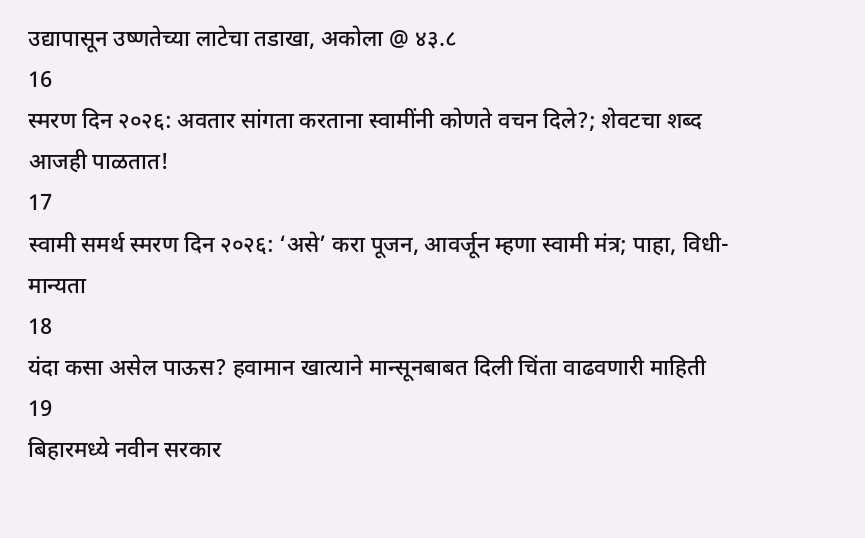उद्यापासून उष्णतेच्या लाटेचा तडाखा, अकोला @ ४३.८
16
स्मरण दिन २०२६: अवतार सांगता करताना स्वामींनी कोणते वचन दिले?; शेवटचा शब्द आजही पाळतात!
17
स्वामी समर्थ स्मरण दिन २०२६: ‘असे’ करा पूजन, आवर्जून म्हणा स्वामी मंत्र; पाहा, विधी-मान्यता
18
यंदा कसा असेल पाऊस? हवामान खात्याने मान्सूनबाबत दिली चिंता वाढवणारी माहिती
19
बिहारमध्ये नवीन सरकार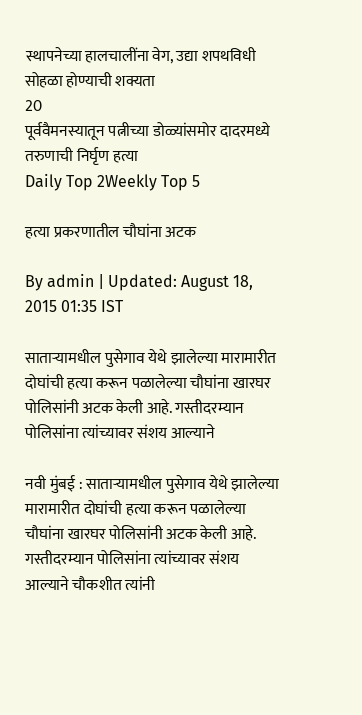स्थापनेच्या हालचालींना वेग, उद्या शपथविधी सोहळा होण्याची शक्यता
20
पूर्ववैमनस्यातून पत्नीच्या डोळ्यांसमोर दादरमध्ये तरुणाची निर्घृण हत्या
Daily Top 2Weekly Top 5

हत्या प्रकरणातील चौघांना अटक

By admin | Updated: August 18, 2015 01:35 IST

साताऱ्यामधील पुसेगाव येथे झालेल्या मारामारीत दोघांची हत्या करून पळालेल्या चौघांना खारघर पोलिसांनी अटक केली आहे. गस्तीदरम्यान पोलिसांना त्यांच्यावर संशय आल्याने

नवी मुंबई : साताऱ्यामधील पुसेगाव येथे झालेल्या मारामारीत दोघांची हत्या करून पळालेल्या चौघांना खारघर पोलिसांनी अटक केली आहे. गस्तीदरम्यान पोलिसांना त्यांच्यावर संशय आल्याने चौकशीत त्यांनी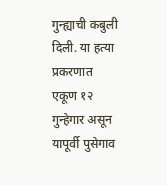गुन्ह्याची कबुली दिली. या हत्या प्रकरणात एकूण १२ गुन्हेगार असून यापूर्वी पुसेगाव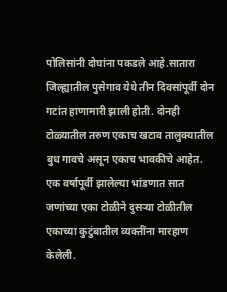पोलिसांनी दोघांना पकडले आहे.सातारा जिल्ह्यातील पुसेगाव येथे तीन दिवसांपूर्वी दोन गटांत हाणामारी झाली होती. दोनही टोळ्यातील तरुण एकाच खटाव तालुक्यातील बुध गावचे असून एकाच भावकीचे आहेत. एक वर्षापूर्वी झालेल्या भांडणात सात जणांच्या एका टोळीने दुसऱ्या टोळीतील एकाच्या कुटुंबातील व्यक्तींना मारहाण केलेली.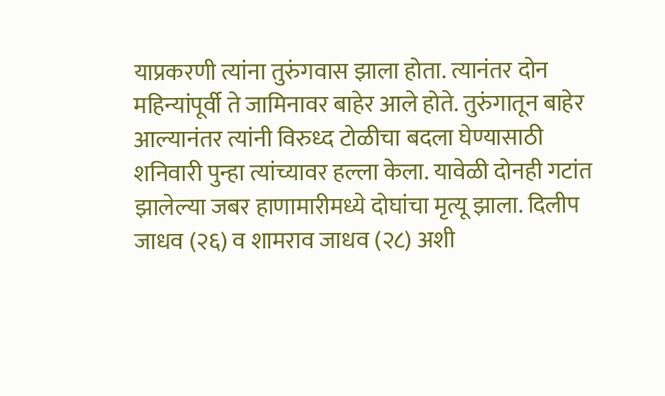याप्रकरणी त्यांना तुरुंगवास झाला होता. त्यानंतर दोन महिन्यांपूर्वी ते जामिनावर बाहेर आले होते. तुरुंगातून बाहेर आल्यानंतर त्यांनी विरुध्द टोळीचा बदला घेण्यासाठी शनिवारी पुन्हा त्यांच्यावर हल्ला केला. यावेळी दोनही गटांत झालेल्या जबर हाणामारीमध्ये दोघांचा मृत्यू झाला. दिलीप जाधव (२६) व शामराव जाधव (२८) अशी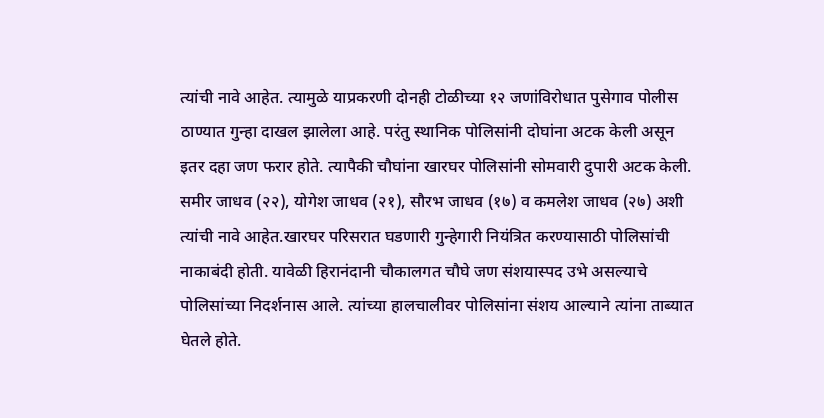त्यांची नावे आहेत. त्यामुळे याप्रकरणी दोनही टोळीच्या १२ जणांविरोधात पुसेगाव पोलीस ठाण्यात गुन्हा दाखल झालेला आहे. परंतु स्थानिक पोलिसांनी दोघांना अटक केली असून इतर दहा जण फरार होते. त्यापैकी चौघांना खारघर पोलिसांनी सोमवारी दुपारी अटक केली. समीर जाधव (२२), योगेश जाधव (२१), सौरभ जाधव (१७) व कमलेश जाधव (२७) अशी त्यांची नावे आहेत.खारघर परिसरात घडणारी गुन्हेगारी नियंत्रित करण्यासाठी पोलिसांची नाकाबंदी होती. यावेळी हिरानंदानी चौकालगत चौघे जण संशयास्पद उभे असल्याचे पोलिसांच्या निदर्शनास आले. त्यांच्या हालचालीवर पोलिसांना संशय आल्याने त्यांना ताब्यात घेतले होते.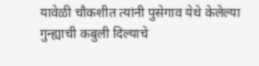यावेळी चौकशीत त्यांनी पुसेगाव येथे केलेल्या गुन्ह्याची कबुली दिल्याचे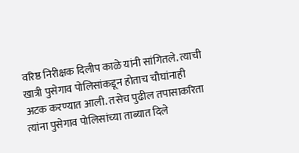वरिष्ठ निरीक्षक दिलीप काळे यांनी सांगितले. त्याची खात्री पुसेगाव पोलिसांकडून होताच चौघांनाही अटक करण्यात आली. तसेच पुढील तपासाकरिता त्यांना पुसेगाव पोलिसांच्या ताब्यात दिले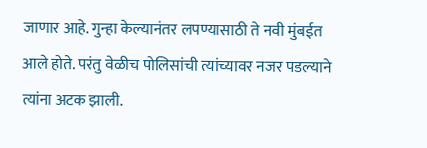जाणार आहे. गुन्हा केल्यानंतर लपण्यासाठी ते नवी मुंबईत आले होते. परंतु वेळीच पोलिसांची त्यांच्यावर नजर पडल्याने त्यांना अटक झाली.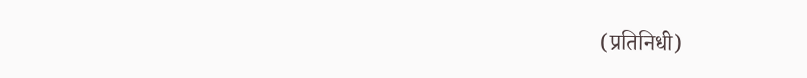(प्रतिनिधी)